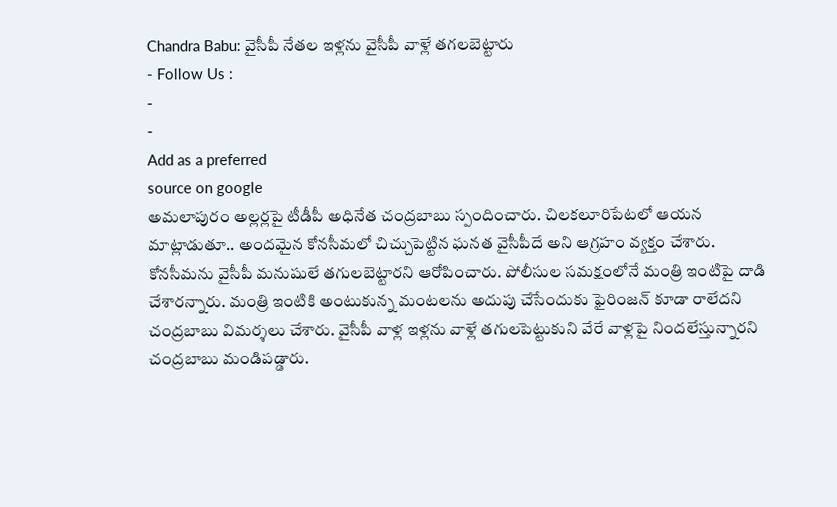Chandra Babu: వైసీపీ నేతల ఇళ్లను వైసీపీ వాళ్లే తగలబెట్టారు
- Follow Us :
-
-
Add as a preferred
source on google
అమలాపురం అల్లర్లపై టీడీపీ అధినేత చంద్రబాబు స్పందించారు. చిలకలూరిపేటలో ఆయన మాట్లాడుతూ.. అందమైన కోనసీమలో చిచ్చుపెట్టిన ఘనత వైసీపీదే అని ఆగ్రహం వ్యక్తం చేశారు. కోనసీమను వైసీపీ మనుషులే తగులబెట్టారని ఆరోపించారు. పోలీసుల సమక్షంలోనే మంత్రి ఇంటిపై దాడి చేశారన్నారు. మంత్రి ఇంటికి అంటుకున్న మంటలను అదుపు చేసేందుకు ఫైరింజన్ కూడా రాలేదని చంద్రబాబు విమర్శలు చేశారు. వైసీపీ వాళ్ల ఇళ్లను వాళ్లే తగులపెట్టుకుని వేరే వాళ్లపై నిందలేస్తున్నారని చంద్రబాబు మండిపడ్డారు.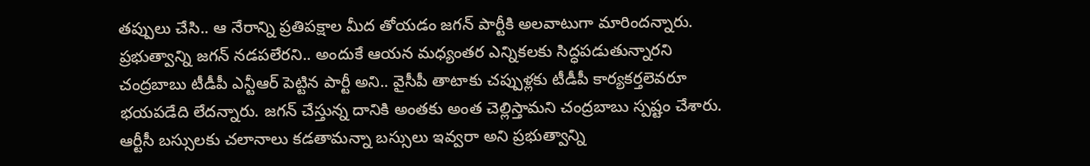తప్పులు చేసి.. ఆ నేరాన్ని ప్రతిపక్షాల మీద తోయడం జగన్ పార్టీకి అలవాటుగా మారిందన్నారు.
ప్రభుత్వాన్ని జగన్ నడపలేరని.. అందుకే ఆయన మధ్యంతర ఎన్నికలకు సిద్ధపడుతున్నారని చంద్రబాబు టీడీపీ ఎన్టీఆర్ పెట్టిన పార్టీ అని.. వైసీపీ తాటాకు చప్పుళ్లకు టీడీపీ కార్యకర్తలెవరూ భయపడేది లేదన్నారు. జగన్ చేస్తున్న దానికి అంతకు అంత చెల్లిస్తామని చంద్రబాబు స్పష్టం చేశారు. ఆర్టీసీ బస్సులకు చలానాలు కడతామన్నా బస్సులు ఇవ్వరా అని ప్రభుత్వాన్ని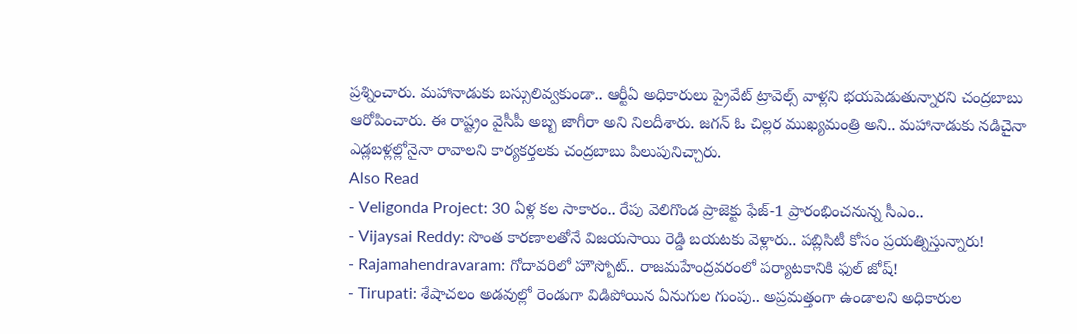ప్రశ్నించారు. మహానాడుకు బస్సులివ్వకుండా.. ఆర్టీఏ అధికారులు ప్రైవేట్ ట్రావెల్స్ వాళ్లని భయపెడుతున్నారని చంద్రబాబు ఆరోపించారు. ఈ రాష్ట్రం వైసీపీ అబ్బ జాగీరా అని నిలదీశారు. జగన్ ఓ చిల్లర ముఖ్యమంత్రి అని.. మహానాడుకు నడిచైనా ఎడ్లబళ్లల్లోనైనా రావాలని కార్యకర్తలకు చంద్రబాబు పిలుపునిచ్చారు.
Also Read
- Veligonda Project: 30 ఏళ్ల కల సాకారం.. రేపు వెలిగొండ ప్రాజెక్టు ఫేజ్-1 ప్రారంభించనున్న సీఎం..
- Vijaysai Reddy: సొంత కారణాలతోనే విజయసాయి రెడ్డి బయటకు వెళ్లారు.. పబ్లిసిటీ కోసం ప్రయత్నిస్తున్నారు!
- Rajamahendravaram: గోదావరిలో హౌస్బోట్.. రాజమహేంద్రవరంలో పర్యాటకానికి ఫుల్ జోష్!
- Tirupati: శేషాచలం అడవుల్లో రెండుగా విడిపోయిన ఏనుగుల గుంపు.. అప్రమత్తంగా ఉండాలని అధికారుల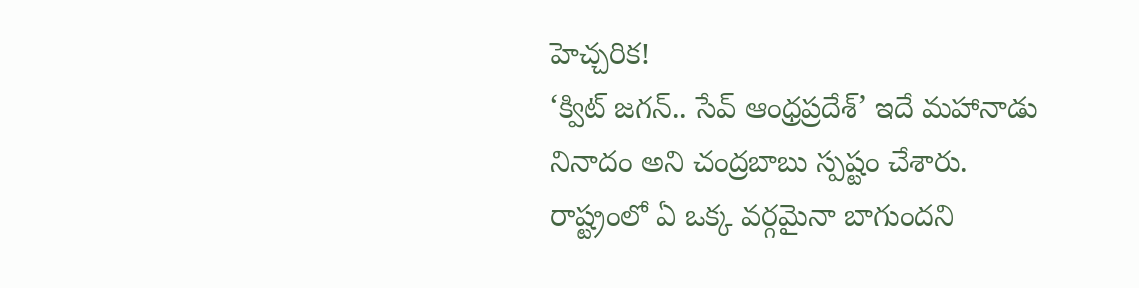హెచ్చరిక!
‘క్విట్ జగన్.. సేవ్ ఆంధ్రప్రదేశ్’ ఇదే మహానాడు నినాదం అని చంద్రబాబు స్పష్టం చేశారు. రాష్ట్రంలో ఏ ఒక్క వర్గమైనా బాగుందని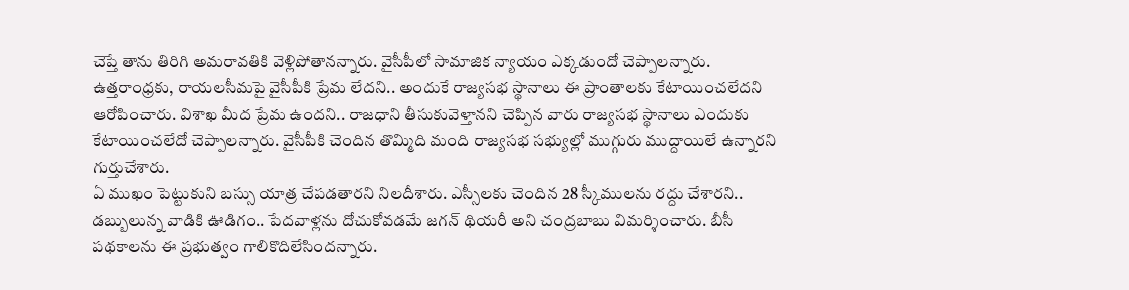చెప్తే తాను తిరిగి అమరావతికి వెళ్లిపోతానన్నారు. వైసీపీలో సామాజిక న్యాయం ఎక్కడుందో చెప్పాలన్నారు. ఉత్తరాంధ్రకు, రాయలసీమపై వైసీపీకి ప్రేమ లేదని.. అందుకే రాజ్యసభ స్థానాలు ఈ ప్రాంతాలకు కేటాయించలేదని ఆరోపించారు. విశాఖ మీద ప్రేమ ఉందని.. రాజధాని తీసుకువెళ్తానని చెప్పిన వారు రాజ్యసభ స్థానాలు ఎందుకు కేటాయించలేదో చెప్పాలన్నారు. వైసీపీకి చెందిన తొమ్మిది మంది రాజ్యసభ సభ్యుల్లో ముగ్గురు ముద్దాయిలే ఉన్నారని గుర్తుచేశారు.
ఏ ముఖం పెట్టుకుని బస్సు యాత్ర చేపడతారని నిలదీశారు. ఎస్సీలకు చెందిన 28 స్కీములను రద్దు చేశారని.. డబ్బులున్న వాడికి ఊడిగం.. పేదవాళ్లను దోచుకోవడమే జగన్ థియరీ అని చంద్రబాబు విమర్శించారు. బీసీ పథకాలను ఈ ప్రభుత్వం గాలికొదిలేసిందన్నారు.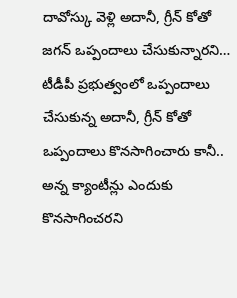దావోస్కు వెళ్లి అదానీ, గ్రీన్ కోతో జగన్ ఒప్పందాలు చేసుకున్నారని… టీడీపీ ప్రభుత్వంలో ఒప్పందాలు చేసుకున్న అదానీ, గ్రీన్ కోతో ఒప్పందాలు కొనసాగించారు కానీ.. అన్న క్యాంటీన్లు ఎందుకు కొనసాగించరని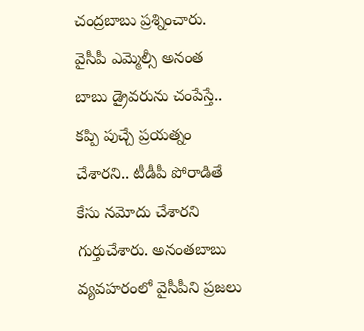చంద్రబాబు ప్రశ్నించారు. వైసీపీ ఎమ్మెల్సీ అనంత బాబు డ్రైవరును చంపేస్తే.. కప్పి పుచ్చే ప్రయత్నం చేశారని.. టీడీపీ పోరాడితే కేసు నమోదు చేశారని గుర్తుచేశారు. అనంతబాబు వ్యవహరంలో వైసీపీని ప్రజలు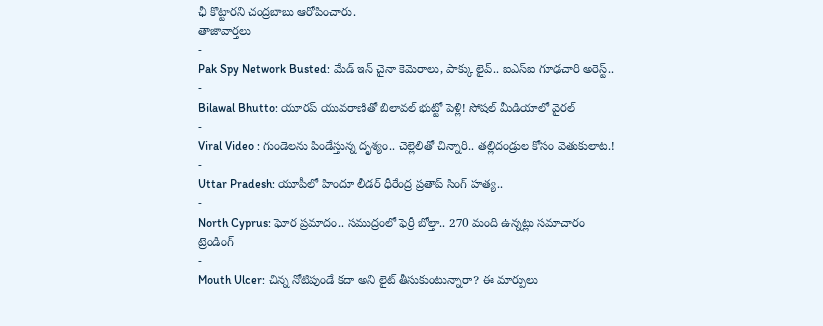ఛీ కొట్టారని చంద్రబాబు ఆరోపించారు.
తాజావార్తలు
-
Pak Spy Network Busted: మేడ్ ఇన్ చైనా కెమెరాలు, పాక్కు లైవ్.. ఐఎస్ఐ గూఢచారి అరెస్ట్..
-
Bilawal Bhutto: యూరప్ యువరాణితో బిలావల్ భుట్టో పెళ్లి! సోషల్ మీడియాలో వైరల్
-
Viral Video : గుండెలను పిండేస్తున్న దృశ్యం.. చెల్లెలితో చిన్నారి.. తల్లిదండ్రుల కోసం వెతుకులాట.!
-
Uttar Pradesh: యూపీలో హిందూ లీడర్ ధీరేంద్ర ప్రతాప్ సింగ్ హత్య..
-
North Cyprus: ఘోర ప్రమాదం.. సముద్రంలో ఫెర్రీ బోల్తా.. 270 మంది ఉన్నట్లు సమాచారం
ట్రెండింగ్
-
Mouth Ulcer: చిన్న నోటిపుండే కదా అని లైట్ తీసుకుంటున్నారా? ఈ మార్పులు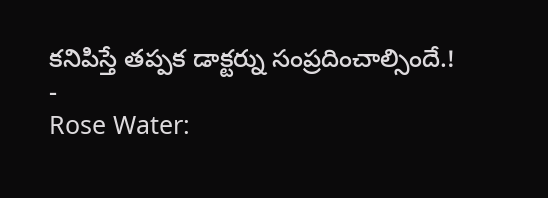కనిపిస్తే తప్పక డాక్టర్ను సంప్రదించాల్సిందే.!
-
Rose Water: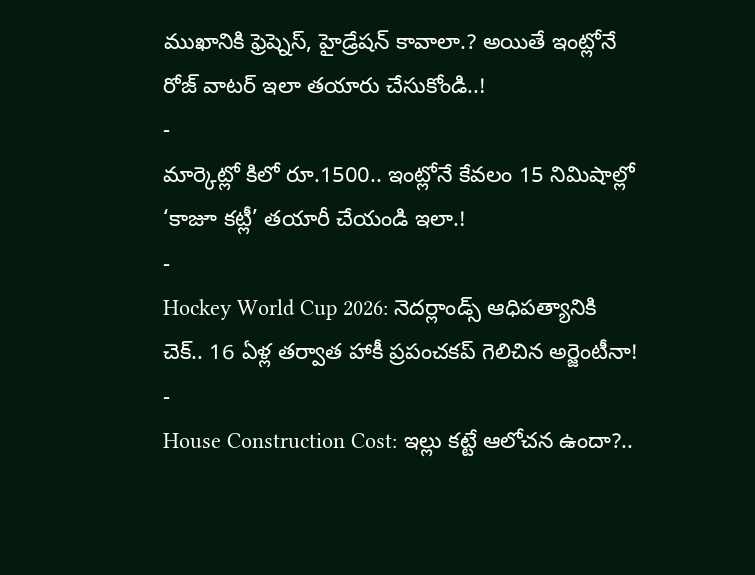ముఖానికి ఫ్రెష్నెస్, హైడ్రేషన్ కావాలా.? అయితే ఇంట్లోనే రోజ్ వాటర్ ఇలా తయారు చేసుకోండి..!
-
మార్కెట్లో కిలో రూ.1500.. ఇంట్లోనే కేవలం 15 నిమిషాల్లో ‘కాజూ కట్లీ’ తయారీ చేయండి ఇలా.!
-
Hockey World Cup 2026: నెదర్లాండ్స్ ఆధిపత్యానికి చెక్.. 16 ఏళ్ల తర్వాత హాకీ ప్రపంచకప్ గెలిచిన అర్జెంటీనా!
-
House Construction Cost: ఇల్లు కట్టే ఆలోచన ఉందా?..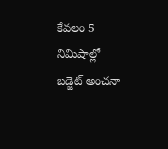కేవలం 5 నిమిషాల్లో బడ్జెట్ అంచనా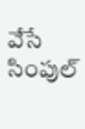వేసే సింపుల్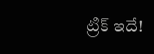ట్రిక్ ఇదే!